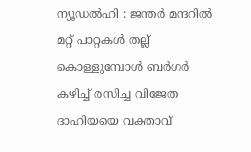ന്യൂഡൽഹി : ജന്തർ മന്ദറിൽ മറ്റ് പാറ്റകൾ തല്ല് കൊള്ളുമ്പോൾ ബർഗർ കഴിച്ച് രസിച്ച വിജേത ദാഹിയയെ വക്താവ്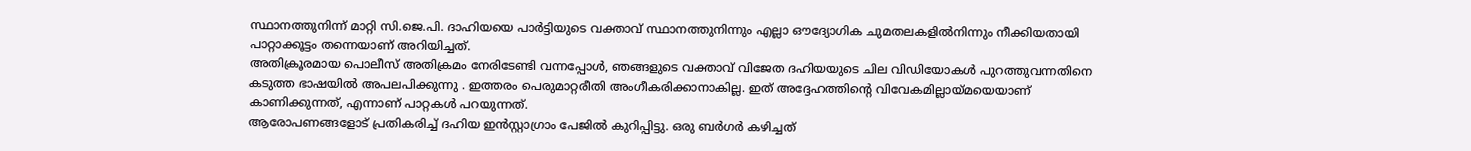സ്ഥാനത്തുനിന്ന് മാറ്റി സി.ജെ.പി. ദാഹിയയെ പാർട്ടിയുടെ വക്താവ് സ്ഥാനത്തുനിന്നും എല്ലാ ഔദ്യോഗിക ചുമതലകളിൽനിന്നും നീക്കിയതായി പാറ്റാക്കൂട്ടം തന്നെയാണ് അറിയിച്ചത്.
അതിക്രൂരമായ പൊലീസ് അതിക്രമം നേരിടേണ്ടി വന്നപ്പോൾ, ഞങ്ങളുടെ വക്താവ് വിജേത ദഹിയയുടെ ചില വിഡിയോകൾ പുറത്തുവന്നതിനെ കടുത്ത ഭാഷയിൽ അപലപിക്കുന്നു . ഇത്തരം പെരുമാറ്റരീതി അംഗീകരിക്കാനാകില്ല. ഇത് അദ്ദേഹത്തിന്റെ വിവേകമില്ലായ്മയെയാണ് കാണിക്കുന്നത്, എന്നാണ് പാറ്റകൾ പറയുന്നത്.
ആരോപണങ്ങളോട് പ്രതികരിച്ച് ദഹിയ ഇൻസ്റ്റാഗ്രാം പേജിൽ കുറിപ്പിട്ടു. ഒരു ബർഗർ കഴിച്ചത്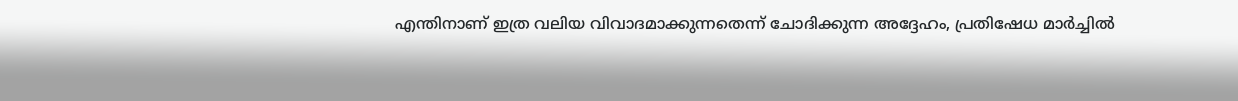എന്തിനാണ് ഇത്ര വലിയ വിവാദമാക്കുന്നതെന്ന് ചോദിക്കുന്ന അദ്ദേഹം, പ്രതിഷേധ മാർച്ചിൽ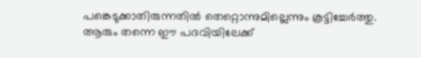പങ്കെടുക്കാതിരുന്നതിൽ തെറ്റൊന്നുമില്ലെന്നും കൂട്ടിച്ചേർത്തു. ആരും തന്നെ ഈ പദവിയിലേക്ക്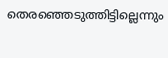തെരഞ്ഞെടുത്തിട്ടില്ലെന്നും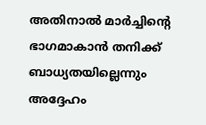അതിനാൽ മാർച്ചിന്റെ ഭാഗമാകാൻ തനിക്ക് ബാധ്യതയില്ലെന്നും അദ്ദേഹം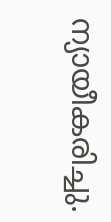ന്യായീകരിച്ചു.